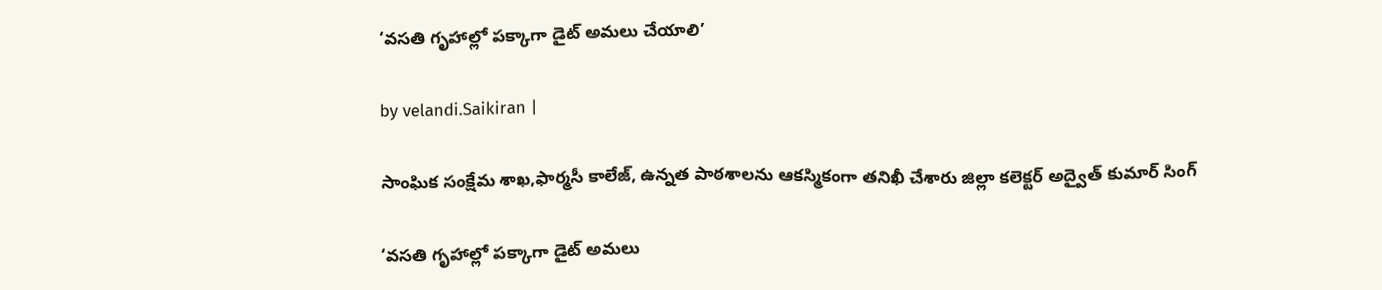‘వసతి గృహాల్లో పక్కాగా డైట్‌ అమలు చేయాలి’

by velandi.Saikiran |

సాంఘిక సంక్షేమ శాఖ,ఫార్మసీ కాలేజ్, ఉన్నత పాఠశాలను ఆకస్మికంగా తనిఖీ చేశారు జిల్లా కలెక్టర్ అద్వైత్ కుమార్ సింగ్

‘వసతి గృహాల్లో పక్కాగా డైట్‌ అమలు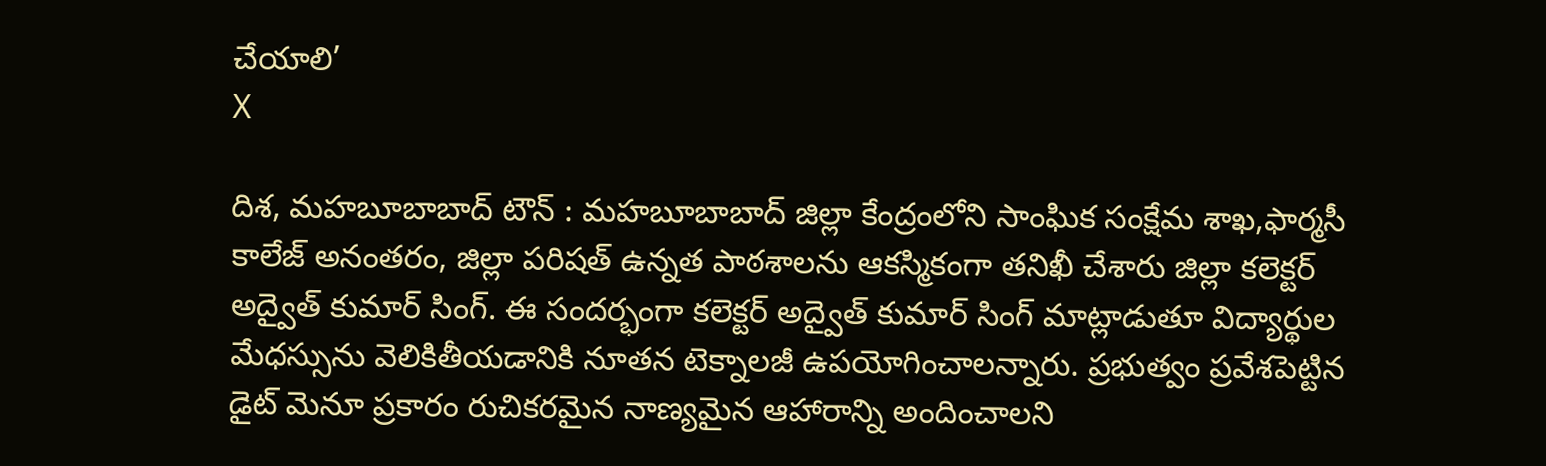చేయాలి’
X

దిశ, మహబూబాబాద్ టౌన్ : మహబూబాబాద్ జిల్లా కేంద్రంలోని సాంఘిక సంక్షేమ శాఖ,ఫార్మసీ కాలేజ్ అనంతరం, జిల్లా పరిషత్ ఉన్నత పాఠశాలను ఆకస్మికంగా తనిఖీ చేశారు జిల్లా కలెక్టర్ అద్వైత్ కుమార్ సింగ్. ఈ సందర్భంగా కలెక్టర్ అద్వైత్ కుమార్ సింగ్ మాట్లాడుతూ విద్యార్థుల మేధస్సును వెలికితీయడానికి నూతన టెక్నాలజీ ఉపయోగించాలన్నారు. ప్రభుత్వం ప్రవేశపెట్టిన డైట్ మెనూ ప్రకారం రుచికరమైన నాణ్యమైన ఆహారాన్ని అందించాలని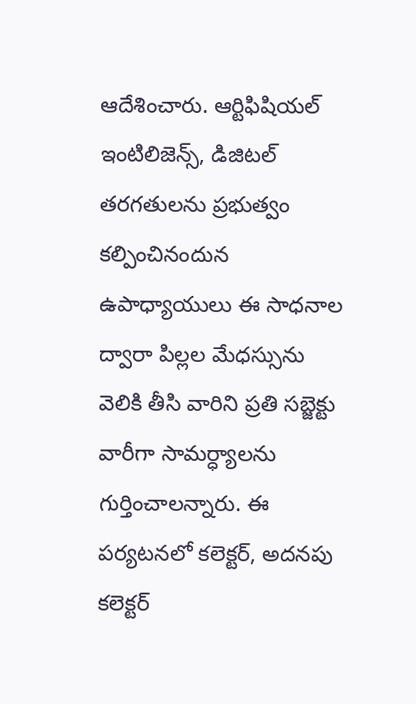ఆదేశించారు. ఆర్టిఫిషియల్ ఇంటిలిజెన్స్, డిజిటల్ తరగతులను ప్రభుత్వం కల్పించినందున ఉపాధ్యాయులు ఈ సాధనాల ద్వారా పిల్లల మేధస్సును వెలికి తీసి వారిని ప్రతి సబ్జెక్టు వారీగా సామర్ధ్యాలను గుర్తించాలన్నారు. ఈ పర్యటనలో కలెక్టర్, అదనపు కలెక్టర్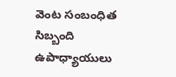వెంట సంబంధిత సిబ్బంది ఉపాధ్యాయులు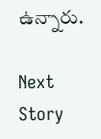ఉన్నారు.

Next Story